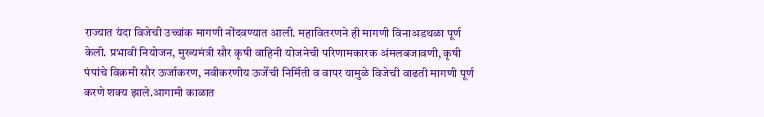राज्यात यंदा विजेची उच्चांक मागणी नोंदवण्यात आली. महावितरणने ही मागणी विनाअडथळा पूर्ण केली. प्रभावी नियोजन, मुख्यमंत्री सौर कृषी वाहिनी योजनेची परिणामकारक अंमलबजावणी, कृषी पंपांचे विक्रमी सौर ऊर्जाकरण, नवीकरणीय ऊर्जेची निर्मिती व वापर यामुळे विजेची वाढती मागणी पूर्ण करणे शक्य झाले.आगामी काळात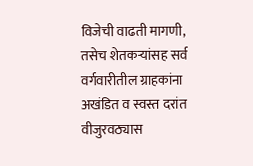विजेची वाढती मागणी, तसेच शेतकऱ्यांसह सर्व वर्गवारीतील ग्राहकांना अखंडित व स्वस्त दरांत वीजुरवठ्यास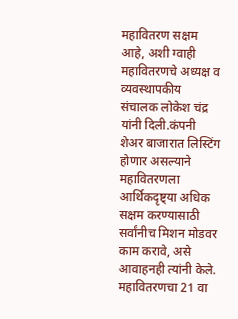महावितरण सक्षम आहे, अशी ग्वाही महावितरणचे अध्यक्ष व व्यवस्थापकीय संचालक लोकेश चंद्र यांनी दिली.कंपनी शेअर बाजारात लिस्टिंग होणार असल्याने महावितरणला आर्थिकदृष्ट्या अधिक सक्षम करण्यासाठी सर्वांनीच मिशन मोडवर काम करावे, असे आवाहनही त्यांनी केले.
महावितरणचा 21 वा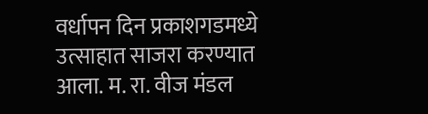वर्धापन दिन प्रकाशगडमध्ये उत्साहात साजरा करण्यात आला. म. रा. वीज मंडल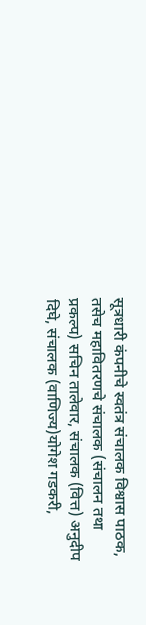सूत्रधारी कंपनीचे स्वतंत्र संचालक विश्वास पाठक, तसेच महावितरणचे संचालक (संचालन तथा प्रकल्प) सचिन तालेवार, संचालक (वित्त) अनुदीप दिघे, संचालक (वाणिज्य)योगेश गडकरी,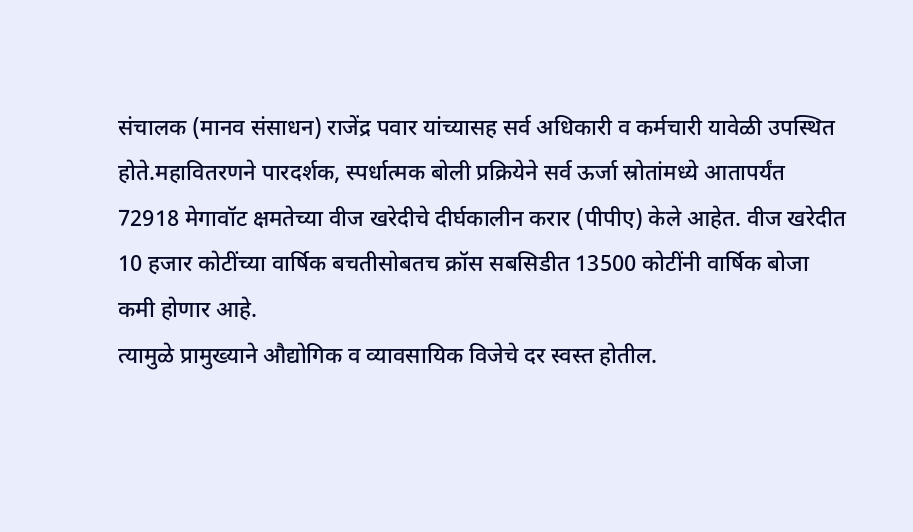संचालक (मानव संसाधन) राजेंद्र पवार यांच्यासह सर्व अधिकारी व कर्मचारी यावेळी उपस्थित होते.महावितरणने पारदर्शक, स्पर्धात्मक बोली प्रक्रियेने सर्व ऊर्जा स्रोतांमध्ये आतापर्यंत 72918 मेगावॉट क्षमतेच्या वीज खरेदीचे दीर्घकालीन करार (पीपीए) केले आहेत. वीज खरेदीत 10 हजार कोटींच्या वार्षिक बचतीसोबतच क्रॉस सबसिडीत 13500 कोटींनी वार्षिक बोजा कमी होणार आहे.
त्यामुळे प्रामुख्याने औद्योगिक व व्यावसायिक विजेचे दर स्वस्त होतील.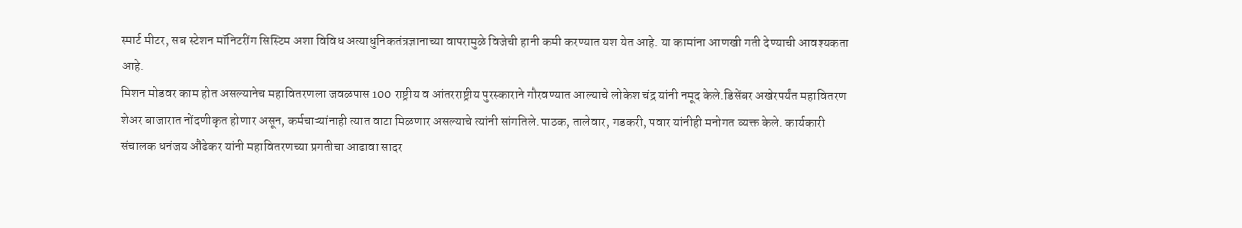स्मार्ट मीटर, सब स्टेशन मॉनिटरींग सिस्टिम अशा विविध अत्याधुनिकतंत्रज्ञानाच्या वापरामुळे विजेची हानी कमी करण्यात यश येत आहे. या कामांना आणखी गती देण्याची आवश्यकता आहे.
मिशन मोडवर काम होत असल्यानेच महावितरणला जवळपास 100 राष्ट्रीय व आंतरराष्ट्रीय पुरस्काराने गौरवण्यात आल्याचे लोकेश चंद्र यांनी नमूद केले.डिसेंबर अखेरपर्यंत महावितरण शेअर बाजारात नोंदणीकृत होणार असून, कर्मचाऱ्यांनाही त्यात वाटा मिळणार असल्याचे त्यांनी सांगतिले.पाठक, तालेवार, गडकरी, पवार यांनीही मनोगत व्यक्त केले. कार्यकारी संचालक धनंजय औंढेकर यांनी महावितरणच्या प्रगतीचा आढावा सादर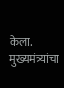केला. मुख्यमंत्र्यांचा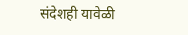संदेशही यावेळी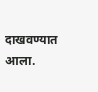दाखवण्यात आला.